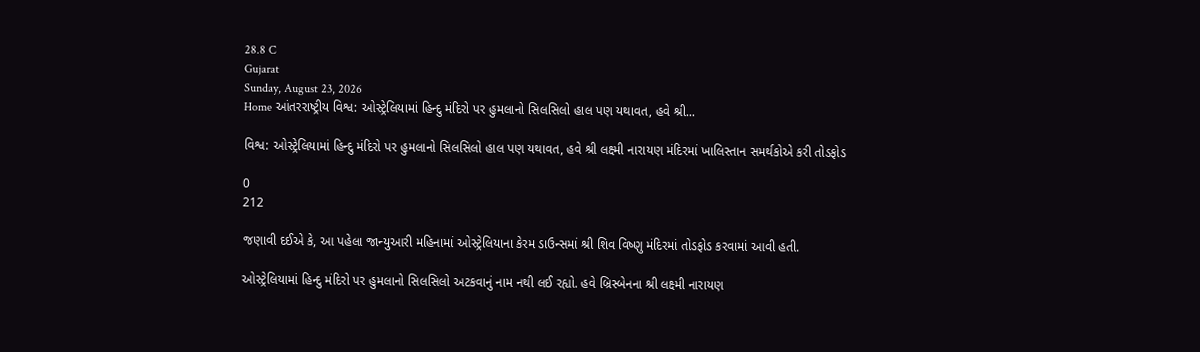28.8 C
Gujarat
Sunday, August 23, 2026
Home આંતરરાષ્ટ્રીય વિશ્વ: ઓસ્ટ્રેલિયામાં હિન્દુ મંદિરો પર હુમલાનો સિલસિલો હાલ પણ યથાવત, હવે શ્રી...

વિશ્વ: ઓસ્ટ્રેલિયામાં હિન્દુ મંદિરો પર હુમલાનો સિલસિલો હાલ પણ યથાવત, હવે શ્રી લક્ષ્મી નારાયણ મંદિરમાં ખાલિસ્તાન સમર્થકોએ કરી તોડફોડ

0
212

જણાવી દઈએ કે, આ પહેલા જાન્યુઆરી મહિનામાં ઓસ્ટ્રેલિયાના કેરમ ડાઉન્સમાં શ્રી શિવ વિષ્ણુ મંદિરમાં તોડફોડ કરવામાં આવી હતી.

ઓસ્ટ્રેલિયામાં હિન્દુ મંદિરો પર હુમલાનો સિલસિલો અટકવાનું નામ નથી લઈ રહ્યો. હવે બ્રિસ્બેનના શ્રી લક્ષ્મી નારાયણ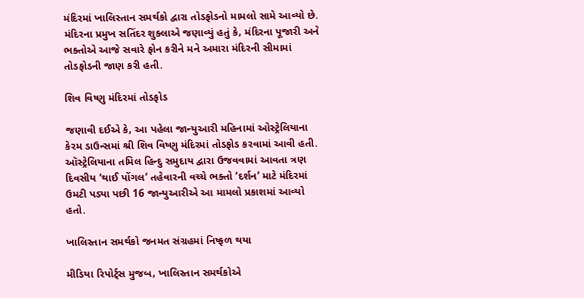મંદિરમાં ખાલિસ્તાન સમર્થકો દ્વારા તોડફોડનો મામલો સામે આવ્યો છે. મંદિરના પ્રમુખ સતિંદર શુક્લાએ જણાવ્યું હતું કે, મંદિરના પૂજારી અને ભક્તોએ આજે સવારે ફોન કરીને મને અમારા મંદિરની સીમામાં તોડફોડની જાણ કરી હતી.

શિવ વિષ્ણુ મંદિરમાં તોડફોડ

જણાવી દઈએ કે, આ પહેલા જાન્યુઆરી મહિનામાં ઓસ્ટ્રેલિયાના કેરમ ડાઉન્સમાં શ્રી શિવ વિષ્ણુ મંદિરમાં તોડફોડ કરવામાં આવી હતી. ઑસ્ટ્રેલિયાના તમિલ હિન્દુ સમુદાય દ્વારા ઉજવવામાં આવતા ત્રણ દિવસીય ‘થાઈ પોંગલ’ તહેવારની વચ્ચે ભક્તો ‘દર્શન’ માટે મંદિરમાં ઉમટી પડ્યા પછી 16 જાન્યુઆરીએ આ મામલો પ્રકાશમાં આવ્યો હતો.

ખાલિસ્તાન સમર્થકો જનમત સંગ્રહમાં નિષ્ફળ થયા

મીડિયા રિપોર્ટ્સ મુજબ, ખાલિસ્તાન સમર્થકોએ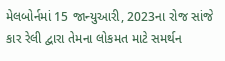મેલબોર્નમાં 15 જાન્યુઆરી, 2023ના રોજ સાંજે કાર રેલી દ્વારા તેમના લોકમત માટે સમર્થન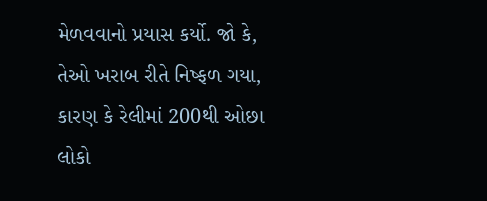મેળવવાનો પ્રયાસ કર્યો. જો કે, તેઓ ખરાબ રીતે નિષ્ફળ ગયા, કારણ કે રેલીમાં 200થી ઓછા લોકો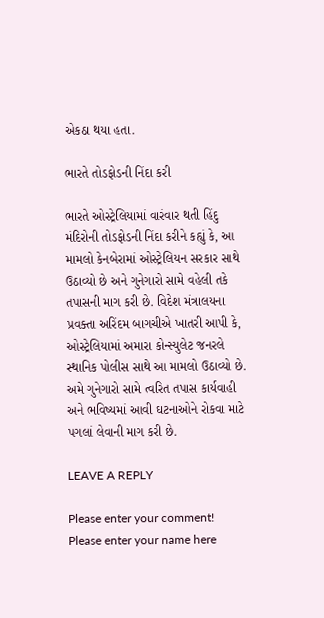એકઠા થયા હતા.

ભારતે તોડફોડની નિંદા કરી

ભારતે ઓસ્ટ્રેલિયામાં વારંવાર થતી હિંદુ મંદિરોની તોડફોડની નિંદા કરીને કહ્યું કે, આ મામલો કેનબેરામાં ઓસ્ટ્રેલિયન સરકાર સાથે ઉઠાવ્યો છે અને ગુનેગારો સામે વહેલી તકે તપાસની માગ કરી છે. વિદેશ મંત્રાલયના પ્રવક્તા અરિંદમ બાગચીએ ખાતરી આપી કે, ઓસ્ટ્રેલિયામાં અમારા કોન્સ્યુલેટ જનરલે સ્થાનિક પોલીસ સાથે આ મામલો ઉઠાવ્યો છે. અમે ગુનેગારો સામે ત્વરિત તપાસ કાર્યવાહી અને ભવિષ્યમાં આવી ઘટનાઓને રોકવા માટે પગલાં લેવાની માગ કરી છે.

LEAVE A REPLY

Please enter your comment!
Please enter your name here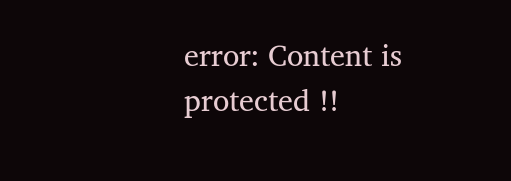error: Content is protected !!